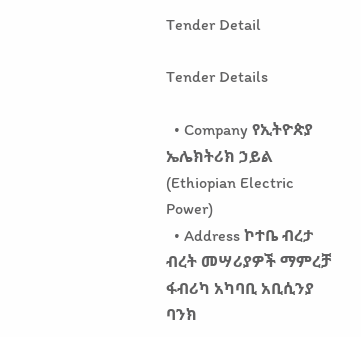Tender Detail

Tender Details

  • Company የኢትዮጵያ ኤሌክትሪክ ኃይል (Ethiopian Electric Power)
  • Address ኮተቤ ብረታ ብረት መሣሪያዎች ማምረቻ ፋብሪካ አካባቢ አቢሲንያ ባንክ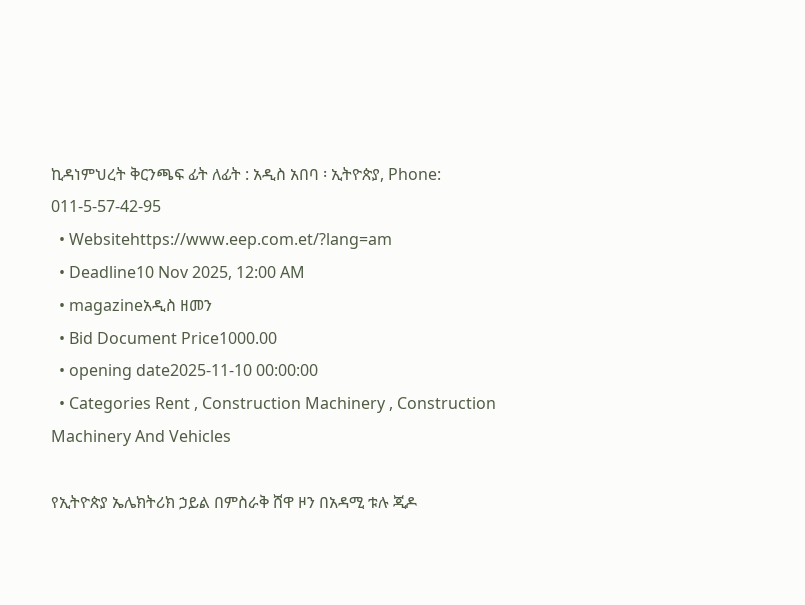ኪዳነምህረት ቅርንጫፍ ፊት ለፊት : አዲስ አበባ ፡ ኢትዮጵያ, Phone: 011-5-57-42-95
  • Websitehttps://www.eep.com.et/?lang=am
  • Deadline10 Nov 2025, 12:00 AM
  • magazineአዲስ ዘመን
  • Bid Document Price1000.00
  • opening date2025-11-10 00:00:00
  • Categories Rent , Construction Machinery , Construction Machinery And Vehicles

የኢትዮጵያ ኤሌክትሪክ ኃይል በምስራቅ ሸዋ ዞን በአዳሚ ቱሉ ጂዶ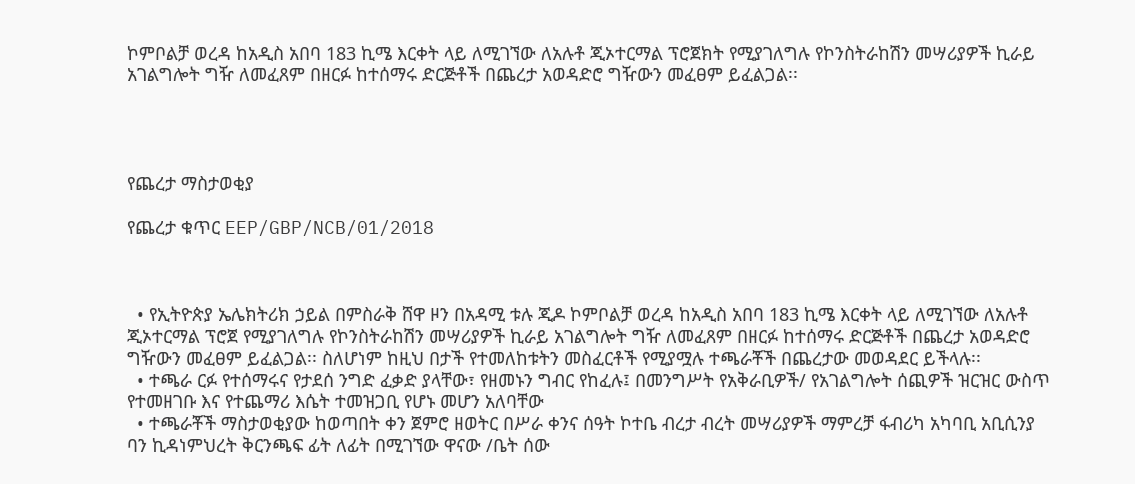ኮምቦልቻ ወረዳ ከአዲስ አበባ 183 ኪሜ እርቀት ላይ ለሚገኘው ለአሉቶ ጂኦተርማል ፕሮጀክት የሚያገለግሉ የኮንስትራከሽን መሣሪያዎች ኪራይ አገልግሎት ግዥ ለመፈጸም በዘርፉ ከተሰማሩ ድርጅቶች በጨረታ አወዳድሮ ግዥውን መፈፀም ይፈልጋል፡፡




የጨረታ ማስታወቂያ

የጨረታ ቁጥር EEP/GBP/NCB/01/2018



  • የኢትዮጵያ ኤሌክትሪክ ኃይል በምስራቅ ሸዋ ዞን በአዳሚ ቱሉ ጂዶ ኮምቦልቻ ወረዳ ከአዲስ አበባ 183 ኪሜ እርቀት ላይ ለሚገኘው ለአሉቶ ጂኦተርማል ፕሮጀ የሚያገለግሉ የኮንስትራከሽን መሣሪያዎች ኪራይ አገልግሎት ግዥ ለመፈጸም በዘርፉ ከተሰማሩ ድርጅቶች በጨረታ አወዳድሮ ግዥውን መፈፀም ይፈልጋል፡፡ ስለሆነም ከዚህ በታች የተመለከቱትን መስፈርቶች የሚያሟሉ ተጫራቾች በጨረታው መወዳደር ይችላሉ፡፡
  • ተጫራ ርፉ የተሰማሩና የታደሰ ንግድ ፈቃድ ያላቸው፣ የዘመኑን ግብር የከፈሉ፤ በመንግሥት የአቅራቢዎች/ የአገልግሎት ሰጪዎች ዝርዝር ውስጥ የተመዘገቡ እና የተጨማሪ እሴት ተመዝጋቢ የሆኑ መሆን አለባቸው
  • ተጫራቾች ማስታወቂያው ከወጣበት ቀን ጀምሮ ዘወትር በሥራ ቀንና ሰዓት ኮተቤ ብረታ ብረት መሣሪያዎች ማምረቻ ፋብሪካ አካባቢ አቢሲንያ ባን ኪዳነምህረት ቅርንጫፍ ፊት ለፊት በሚገኘው ዋናው /ቤት ሰው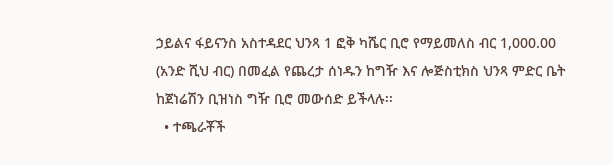ኃይልና ፋይናንስ አስተዳደር ህንጻ 1 ፎቅ ካሼር ቢሮ የማይመለስ ብር 1,000.00 (አንድ ሺህ ብር) በመፈል የጨረታ ሰነዱን ከግዥ እና ሎጅስቲክስ ህንጻ ምድር ቤት ከጀነሬሽን ቢዝነስ ግዥ ቢሮ መውሰድ ይችላሉ፡፡
  • ተጫራቾች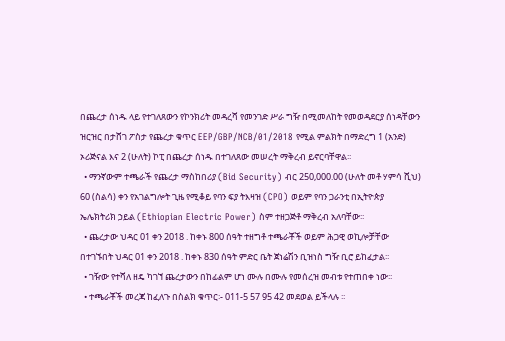በጨረታ ሰነዱ ላይ የተገለጸውን የኮንክሪት መዳረሻ የመንገድ ሥራ ግዥ በሚመለከት የመወዳደርያ ሰነዳቸውን ዝርዝር በታሸገ ፖስታ የጨረታ ቁጥር EEP/GBP/NCB/01/2018 የሚል ምልክት በማድረግ 1 (አንድ) ኦሪጅናል እና 2 (ሁለት) ኮፒ በጨረታ ሰነዱ በተገለጸው መሠረት ማቅረብ ይኖርባቸዋል፡፡
  • ማንኛውም ተጫራች የጨረታ ማስከበሪያ (Bid Security) ብር 250,000.00 (ሁለት መቶ ሃምሳ ሺህ) 60 (ስልሳ) ቀን የአገልግሎት ጊዜ የሚቆይ የባን ፍያ ትእዛዝ (CPO) ወይም የባን ጋራንቲ በኢትዮጵያ ኤሌክትሪክ ኃይል (Ethiopian Electric Power) ስም ተዘጋጅቶ ማቅረብ አለባቸው፡፡
  • ጨረታው ህዳር 01 ቀን 2018 . ከቀኑ 800 ሰዓት ተዘግቶ ተጫራቾች ወይም ሕጋዊ ወኪሎቻቸው በተገኙበት ህዳር 01 ቀን 2018 . ከቀኑ 830 ሰዓት ምድር ቤት ጀነሬሽን ቢዝነስ ግዥ ቢሮ ይከፈታል፡፡
  • ገዥው የተሻለ ዘዴ ካገኘ ጨረታውን በከፊልም ሆነ ሙሉ በሙሉ የመሰረዝ መብቱ የተጠበቀ ነው፡፡
  • ተጫራቾች መረጃ ከፈለጉ በስልክ ቁጥር፡- 011-5 57 95 42 መደወል ይችላሉ ፡፡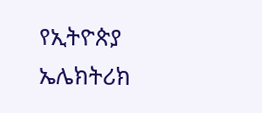የኢትዮጵያ ኤሌክትሪክ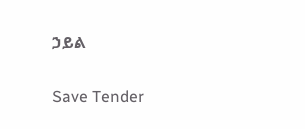ኃይል

Save Tender